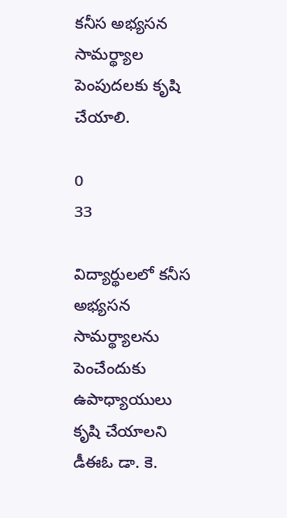కనీస అభ్యసన సామర్థ్యాల పెంపుదలకు కృషి చేయాలి.

0
33

విద్యార్థులలో కనీస అభ్యసన సామర్థ్యాలను పెంచేందుకు ఉపాధ్యాయులు కృషి చేయాలని డీఈఓ డా. కె.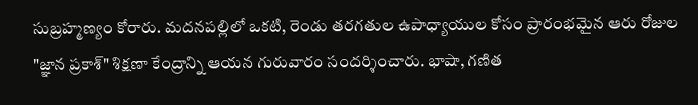సుబ్రహ్మణ్యం కోరారు. మదనపల్లిలో ఒకటి, రెండు తరగతుల ఉపాధ్యాయుల కోసం ప్రారంభమైన ఆరు రోజుల "జ్ఞాన ప్రకాశ్" శిక్షణా కేంద్రాన్ని ఆయన గురువారం సందర్శించారు. భాషా, గణిత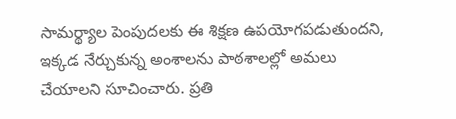సామర్థ్యాల పెంపుదలకు ఈ శిక్షణ ఉపయోగపడుతుందని, ఇక్కడ నేర్చుకున్న అంశాలను పాఠశాలల్లో అమలు చేయాలని సూచించారు. ప్రతి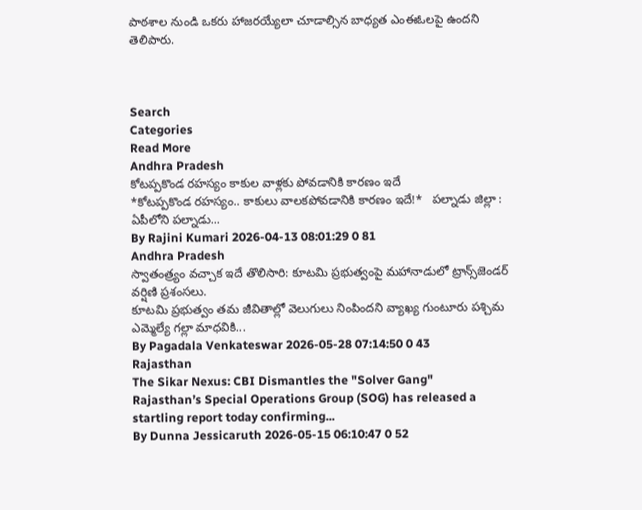పాఠశాల నుండి ఒకరు హాజరయ్యేలా చూడాల్సిన బాధ్యత ఎంఈఓలపై ఉందని తెలిపారు.



Search
Categories
Read More
Andhra Pradesh
కోటప్పకొండ రహస్యం కాకుల వాళ్లకు పోవడానికి కారణం ఇదే
*కోటప్పకొండ రహస్యం.. కాకులు వాలకపోవడానికి కారణం ఇదే!*   పల్నాడు జిల్లా : ఏపీలోని పల్నాడు...
By Rajini Kumari 2026-04-13 08:01:29 0 81
Andhra Pradesh
స్వాతంత్ర్యం వచ్చాక ఇదే తొలిసారి: కూటమి ప్రభుత్వంపై మహానాడులో ట్రాన్స్‌జెండర్ వర్షిణి ప్రశంసలు.
కూటమి ప్రభుత్వం తమ జీవితాల్లో వెలుగులు నింపిందని వ్యాఖ్య గుంటూరు పశ్చిమ ఎమ్మెల్యే గల్లా మాధవికి...
By Pagadala Venkateswar 2026-05-28 07:14:50 0 43
Rajasthan
The Sikar Nexus: CBI Dismantles the "Solver Gang"
Rajasthan’s Special Operations Group (SOG) has released a startling report today confirming...
By Dunna Jessicaruth 2026-05-15 06:10:47 0 52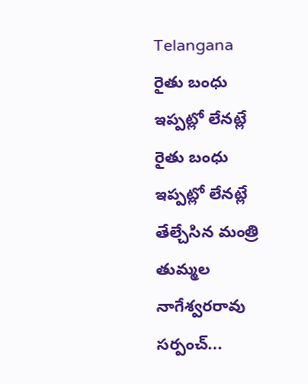Telangana
రైతు బంధు ఇప్పట్లో లేనట్లే
రైతు బంధు ఇప్పట్లో లేనట్లే   తేల్చేసిన మంత్రి తుమ్మల నాగేశ్వరరావు   సర్పంచ్...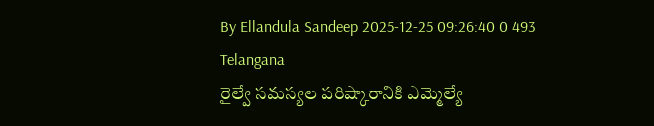By Ellandula Sandeep 2025-12-25 09:26:40 0 493
Telangana
రైల్వే సమస్యల పరిష్కారానికి ఎమ్మెల్యే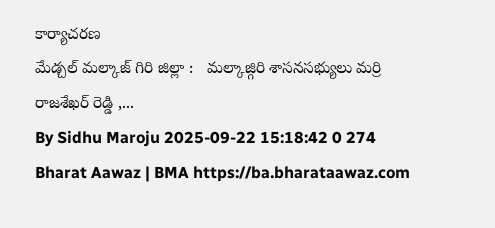కార్యాచరణ
మేడ్చల్ మల్కాజ్ గిరి జిల్లా :   మల్కాజ్గిరి శాసనసభ్యులు మర్రి రాజశేఖర్ రెడ్డి ,...
By Sidhu Maroju 2025-09-22 15:18:42 0 274
Bharat Aawaz | BMA https://ba.bharataawaz.com